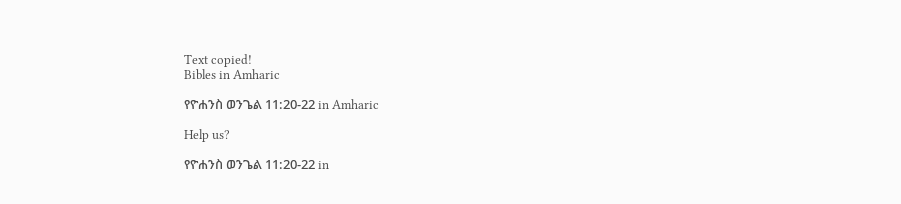Text copied!
Bibles in Amharic

የዮሐንስ ወንጌል 11:20-22 in Amharic

Help us?

የዮሐንስ ወንጌል 11:20-22 in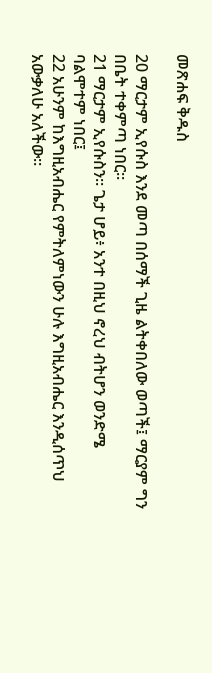መጽሐፍ ቅዱስ

20 ማርታም ኢየሱስ እንደ መጣ በሰማች ጊዜ ልትቀበለው ወጣች፤ ማርያም ግን በቤት ተቀምጣ ነበር።
21 ማርታም ኢየሱስን። ጌታ ሆይ፥ አንተ በዚህ ኖረህ ብትሆን ወንድሜ ባልሞተም ነበር፤
22 አሁንም ከእግዚአብሔር የምትለምነውን ሁሉ እግዚአብሔር እንዲሰጥህ አውቃለሁ አለችው።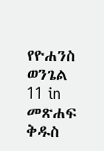የዮሐንስ ወንጌል 11 in መጽሐፍ ቅዱስ